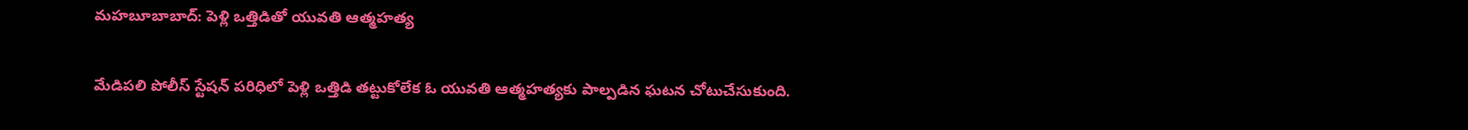మహబూబాబాద్: పెళ్లి ఒత్తిడితో యువతి ఆత్మహత్య

మేడిపలి పోలీస్ స్టేషన్ పరిధిలో పెళ్లి ఒత్తిడి తట్టుకోలేక ఓ యువతి ఆత్మహత్యకు పాల్పడిన ఘటన చోటుచేసుకుంది.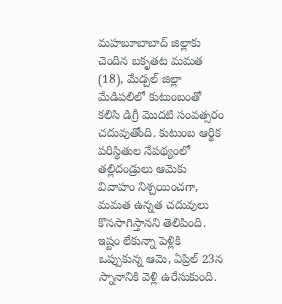మహబూబాబాద్ జిల్లాకు చెందిన బకృతట మమత (18), మేడ్చల్ జిల్లా మేడిపలిలో కుటుంబంతో కలిసి డిగ్రీ మొదటి సంవత్సరం చదువుతోంది. కుటుంబ ఆర్థిక పరిస్థితుల నేపథ్యంలో తల్లిదండ్రులు ఆమెకు వివాహం నిశ్చయించగా, మమత ఉన్నత చదువులు కొనసాగిస్తానని తెలిపింది. ఇష్టం లేకున్నా పెళ్లికి ఒప్పుకున్న ఆమె, ఏప్రిల్ 23న స్నానానికి వెళ్లి ఉరేసుకుంది.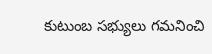కుటుంబ సభ్యులు గమనించి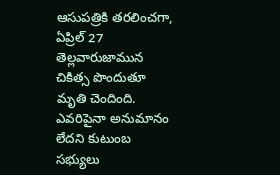ఆసుపత్రికి తరలించగా, ఏప్రిల్ 27 తెల్లవారుజామున చికిత్స పొందుతూ మృతి చెందింది. ఎవరిపైనా అనుమానం లేదని కుటుంబ సభ్యులు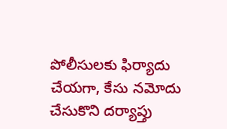పోలీసులకు ఫిర్యాదు చేయగా, కేసు నమోదు చేసుకొని దర్యాప్తు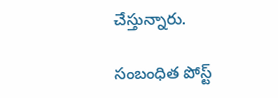చేస్తున్నారు.

సంబంధిత పోస్ట్